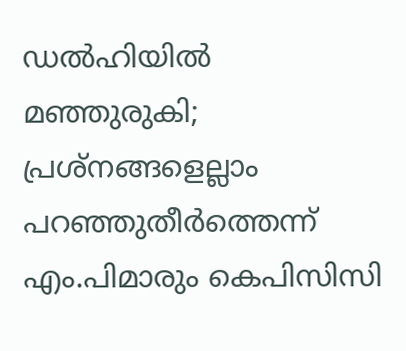ഡല്‍ഹിയില്‍ മഞ്ഞുരുകി; പ്രശ്നങ്ങളെല്ലാം പറഞ്ഞുതീര്‍ത്തെന്ന്‌ എം.പിമാരും കെപിസിസി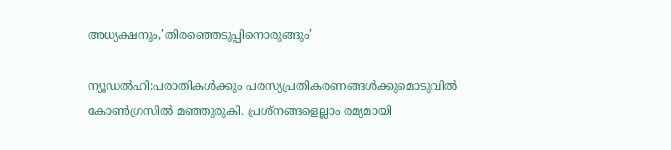അധ്യക്ഷനും,’തിരഞ്ഞെടുപ്പിനൊരുങ്ങും’

ന്യൂഡല്‍ഹി:പരാതികള്‍ക്കും പരസ്യപ്രതികരണങ്ങള്‍ക്കുമൊടുവില്‍ കോണ്‍ഗ്രസില്‍ മഞ്ഞുരുകി. പ്രശ്നങ്ങളെല്ലാം രമ്യമായി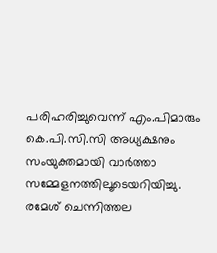പരിഹരിച്ചുവെന്ന് എം.പിമാരും കെ.പി.സി.സി അധ്യക്ഷനും സംയുക്തമായി വാര്‍ത്താ സമ്മേളനത്തിലൂടെയറിയിച്ചു. രമേശ് ചെന്നിത്തല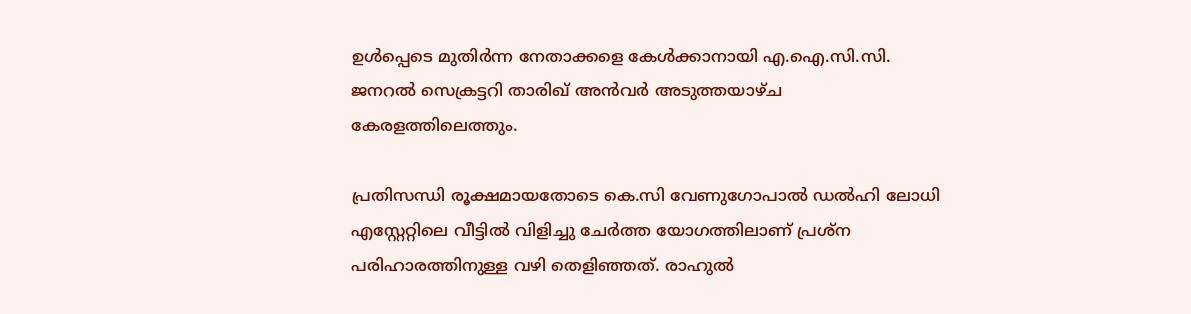ഉള്‍പ്പെടെ മുതിര്‍ന്ന നേതാക്കളെ കേള്‍ക്കാനായി എ.ഐ.സി.സി. ജനറല്‍ സെക്രട്ടറി താരിഖ് അന്‍വര്‍ അടുത്തയാഴ്ച കേരളത്തിലെത്തും.

പ്രതിസന്ധി രൂക്ഷമായതോടെ കെ.സി വേണുഗോപാല്‍ ഡല്‍ഹി ലോധി എസ്റ്റേറ്റിലെ വീട്ടില്‍ വിളിച്ചു ചേര്‍ത്ത യോഗത്തിലാണ് പ്രശ്ന പരിഹാരത്തിനുള്ള വഴി തെളിഞ്ഞത്. രാഹുല്‍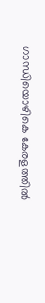ഗാന്ധിയൊഴികെ കേരളത്തില്‍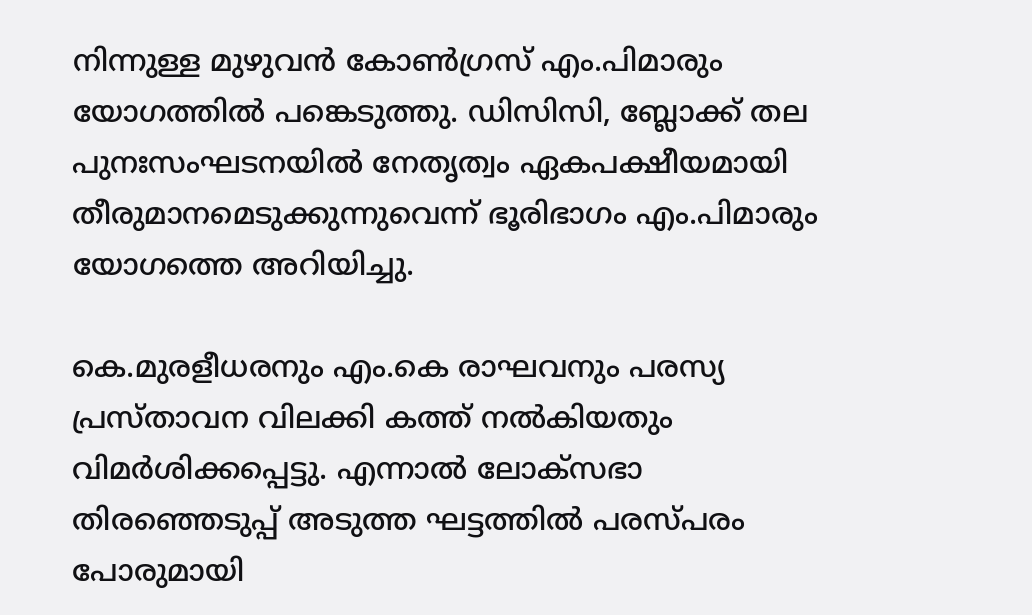നിന്നുള്ള മുഴുവന്‍ കോണ്‍ഗ്രസ് എം.പിമാരും യോഗത്തില്‍ പങ്കെടുത്തു. ഡിസിസി, ബ്ലോക്ക് തല പുനഃസംഘടനയില്‍ നേതൃത്വം ഏകപക്ഷീയമായി തീരുമാനമെടുക്കുന്നുവെന്ന് ഭൂരിഭാഗം എം.പിമാരും യോഗത്തെ അറിയിച്ചു.

കെ.മുരളീധരനും എം.കെ രാഘവനും പരസ്യ പ്രസ്താവന വിലക്കി കത്ത് നല്‍കിയതും വിമര്‍ശിക്കപ്പെട്ടു. എന്നാല്‍ ലോക്സഭാ തിരഞ്ഞെടുപ്പ് അടുത്ത ഘട്ടത്തില്‍ പരസ്പരം പോരുമായി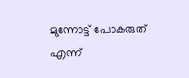മുന്നോട്ട് പോകരുത് എന്ന്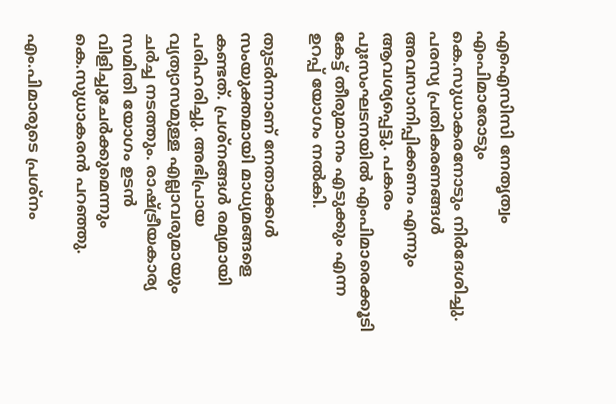എഐസിസി നേതൃത്വം എംപിമാരോടും കെ.സുധാകരനോടും നിര്‍ദേശിച്ചു. പരസ്യ പ്രതികരണങ്ങള്‍ അവസാനിപ്പിക്കണം എന്നും ആവശ്യപ്പെട്ടു. പകരം പുഃസംഘടനയില്‍ എംപിമാരെക്കൂടി കേട്ട് തീരുമാനം എടുക്കും എന്ന ഉറപ്പ് യോഗം നല്‍കി.

തുടര്‍ന്നാണ് നേതാക്കള്‍ സംയുക്തമായി മാധ്യമങ്ങളെ കണ്ടത്. പ്രശ്നങ്ങള്‍ രമ്യമായി പരിഹരിച്ചു. അഭിപ്രായ വ്യത്യാസമുള്ള എല്ലാവരുമായും ചര്‍ച്ച നടത്തും. രാഷ്ട്രീയകാര്യ സമിതി യോഗം ഉടന്‍ വിളിച്ചുചേര്‍ക്കുമെന്നും കെ.സുധാകരന്‍ പറഞ്ഞു.

എം.പിമാരുടെ പ്രശ്നം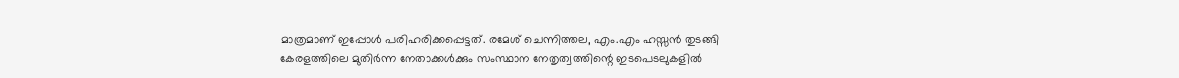മാത്രമാണ് ഇപ്പോള്‍ പരിഹരിക്കപ്പെട്ടത്. രമേശ് ചെന്നിത്തല, എം.എം ഹസ്സന്‍ തുടങ്ങി കേരളത്തിലെ മുതിര്‍ന്ന നേതാക്കള്‍ക്കും സംസ്ഥാന നേതൃത്വത്തിന്റെ ഇടപെടലുകളില്‍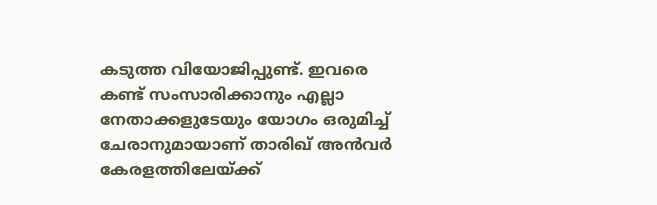കടുത്ത വിയോജിപ്പുണ്ട്. ഇവരെ കണ്ട് സംസാരിക്കാനും എല്ലാ നേതാക്കളുടേയും യോഗം ഒരുമിച്ച് ചേരാനുമായാണ് താരിഖ് അന്‍വര്‍ കേരളത്തിലേയ്ക്ക്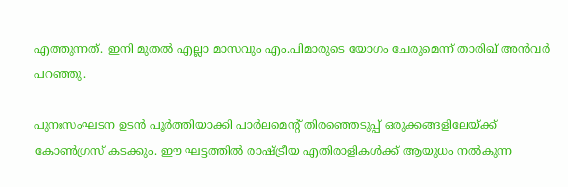എത്തുന്നത്. ഇനി മുതല്‍ എല്ലാ മാസവും എം.പിമാരുടെ യോഗം ചേരുമെന്ന് താരിഖ് അന്‍വര്‍ പറഞ്ഞു.

പുനഃസംഘടന ഉടന്‍ പൂര്‍ത്തിയാക്കി പാര്‍ലമെന്റ് തിരഞ്ഞെടുപ്പ് ഒരുക്കങ്ങളിലേയ്ക്ക് കോണ്‍ഗ്രസ് കടക്കും. ഈ ഘട്ടത്തില്‍ രാഷ്ട്രീയ എതിരാളികള്‍ക്ക് ആയുധം നല്‍കുന്ന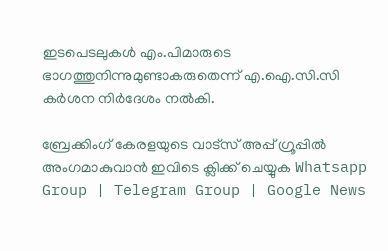ഇടപെടലുകള്‍ എം.പിമാരുടെ ഭാഗത്തുനിന്നുമുണ്ടാകരുതെന്ന് എ.ഐ.സി.സി കര്‍ശന നിര്‍ദേശം നല്‍കി.

ബ്രേക്കിംഗ് കേരളയുടെ വാട്സ് അപ്പ് ഗ്രൂപ്പിൽ അംഗമാകുവാൻ ഇവിടെ ക്ലിക്ക് ചെയ്യുക Whatsapp Group | Telegram Group | Google News